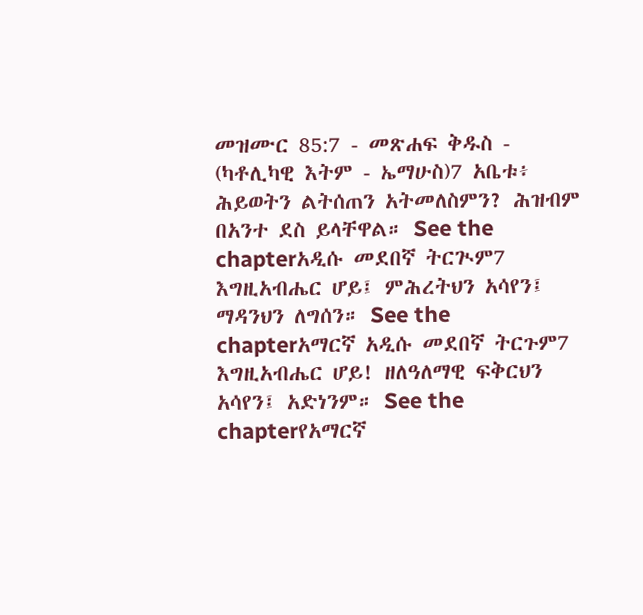መዝሙር 85:7 - መጽሐፍ ቅዱስ - (ካቶሊካዊ እትም - ኤማሁስ)7 አቤቱ፥ ሕይወትን ልትሰጠን አትመለስምን? ሕዝብም በአንተ ደስ ይላቸዋል። See the chapterአዲሱ መደበኛ ትርጒም7 እግዚአብሔር ሆይ፤ ምሕረትህን አሳየን፤ ማዳንህን ለግሰን። See the chapterአማርኛ አዲሱ መደበኛ ትርጉም7 እግዚአብሔር ሆይ! ዘለዓለማዊ ፍቅርህን አሳየን፤ አድነንም። See the chapterየአማርኛ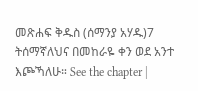መጽሐፍ ቅዱስ (ሰማንያ አሃዱ)7 ትሰማኛለህና በመከራዬ ቀን ወደ አንተ እጮኻለሁ። See the chapter |